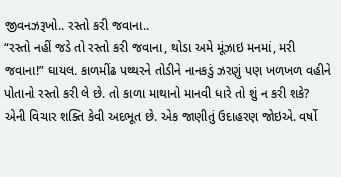જીવનઝરૂખો.. રસ્તો કરી જવાના..
“રસ્તો નહીં જડે તો રસ્તો કરી જવાના, થોડા અમે મૂંઝાઇ મનમાં, મરી જવાના!” ઘાયલ. કાળમીંઢ પથ્થરને તોડીને નાનકડું ઝરણું પણ ખળખળ વહીને પોતાનો રસ્તો કરી લે છે. તો કાળા માથાનો માનવી ધારે તો શું ન કરી શકે? એની વિચાર શક્તિ કેવી અદભૂત છે. એક જાણીતું ઉદાહરણ જોઇએ. વર્ષો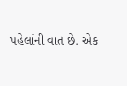પહેલાંની વાત છે. એક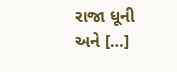રાજા ધૂની અને […]